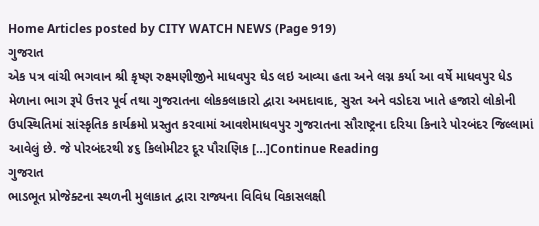Home Articles posted by CITY WATCH NEWS (Page 919)
ગુજરાત
એક પત્ર વાંચી ભગવાન શ્રી કૃષ્ણ રુક્ષ્મણીજીને માધવપુર ઘેડ લઇ આવ્યા હતા અને લગ્ન કર્યા આ વર્ષે માધવપુર ધેડ મેળાના ભાગ રૂપે ઉત્તર પૂર્વ તથા ગુજરાતના લોકકલાકારો દ્વારા અમદાવાદ, સુરત અને વડોદરા ખાતે હજારો લોકોની ઉપસ્થિતિમાં સાંસ્કૃતિક કાર્યક્રમો પ્રસ્તુત કરવામાં આવશેમાધવપુર ગુજરાતના સૌરાષ્ટ્રના દરિયા કિનારે પોરબંદર જિલ્લામાં આવેલું છે. જે પોરબંદરથી ૪૬ કિલોમીટર દૂર પૌરાણિક […]Continue Reading
ગુજરાત
ભાડભૂત પ્રોજેક્ટના સ્થળની મુલાકાત દ્વારા રાજ્યના વિવિધ વિકાસલક્ષી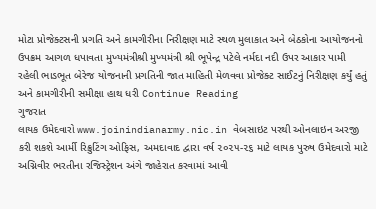મોટા પ્રોજેક્ટસની પ્રગતિ અને કામગીરીના નિરીક્ષણ માટે સ્થળ મુલાકાત અને બેઠકોના આયોજનનો ઉપક્રમ આગળ ધપાવતા મુખ્યમંત્રીશ્રી મુખ્યમંત્રી શ્રી ભૂપેન્દ્ર પટેલે નર્મદા નદી ઉપર આકાર પામી રહેલી ભાડભૂત બેરેજ યોજનાની પ્રગતિની જાત માહિતી મેળવવા પ્રોજેક્ટ સાઈટનું નિરીક્ષણ કર્યું હતું અને કામગીરીની સમીક્ષા હાથ ધરી Continue Reading
ગુજરાત
લાયક ઉમેદવારો www.joinindianarmy.nic.in વેબસાઇટ પરથી ઓનલાઇન અરજી કરી શકશે આર્મી રિક્રુટિંગ ઓફિસ, અમદાવાદ દ્વારા વર્ષ ૨૦૨૫-૨૬ માટે લાયક પુરુષ ઉમેદવારો માટે અગ્નિવીર ભરતીના રજિસ્ટ્રેશન અંગે જાહેરાત કરવામાં આવી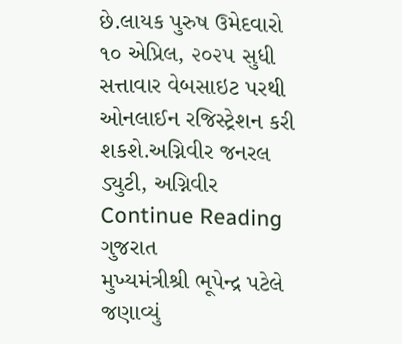છે.લાયક પુરુષ ઉમેદવારો ૧૦ એપ્રિલ, ૨૦૨૫ સુધી સત્તાવાર વેબસાઇટ પરથી ઓનલાઈન રજિસ્ટ્રેશન કરી શકશે.અગ્નિવીર જનરલ ડ્યુટી, અગ્નિવીર Continue Reading
ગુજરાત
મુખ્યમંત્રીશ્રી ભૂપેન્દ્ર પટેલે જણાવ્યું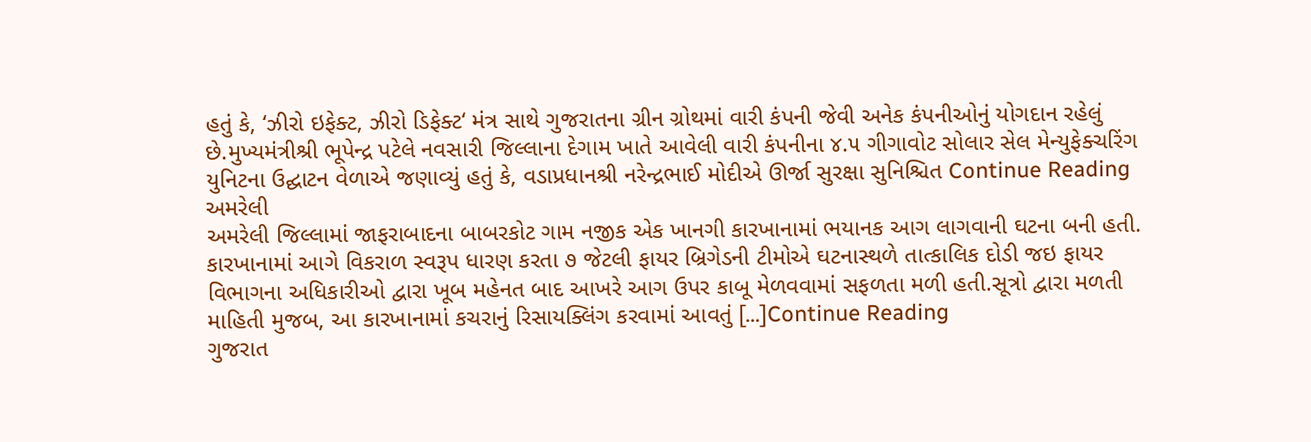હતું કે, ‘ઝીરો ઇફેક્ટ, ઝીરો ડિફેક્ટ‘ મંત્ર સાથે ગુજરાતના ગ્રીન ગ્રોથમાં વારી કંપની જેવી અનેક કંપનીઓનું યોગદાન રહેલું છે.મુખ્યમંત્રીશ્રી ભૂપેન્દ્ર પટેલે નવસારી જિલ્લાના દેગામ ખાતે આવેલી વારી કંપનીના ૪.૫ ગીગાવોટ સોલાર સેલ મેન્યુફેક્ચરિંગ યુનિટના ઉદ્ઘાટન વેળાએ જણાવ્યું હતું કે, વડાપ્રધાનશ્રી નરેન્દ્રભાઈ મોદીએ ઊર્જા સુરક્ષા સુનિશ્ચિત Continue Reading
અમરેલી
અમરેલી જિલ્લામાં જાફરાબાદના બાબરકોટ ગામ નજીક એક ખાનગી કારખાનામાં ભયાનક આગ લાગવાની ઘટના બની હતી. કારખાનામાં આગે વિકરાળ સ્વરૂપ ધારણ કરતા ૭ જેટલી ફાયર બ્રિગેડની ટીમોએ ઘટનાસ્થળે તાત્કાલિક દોડી જઇ ફાયર વિભાગના અધિકારીઓ દ્વારા ખૂબ મહેનત બાદ આખરે આગ ઉપર કાબૂ મેળવવામાં સફળતા મળી હતી.સૂત્રો દ્વારા મળતી માહિતી મુજબ, આ કારખાનામાં કચરાનું રિસાયક્લિંગ કરવામાં આવતું […]Continue Reading
ગુજરાત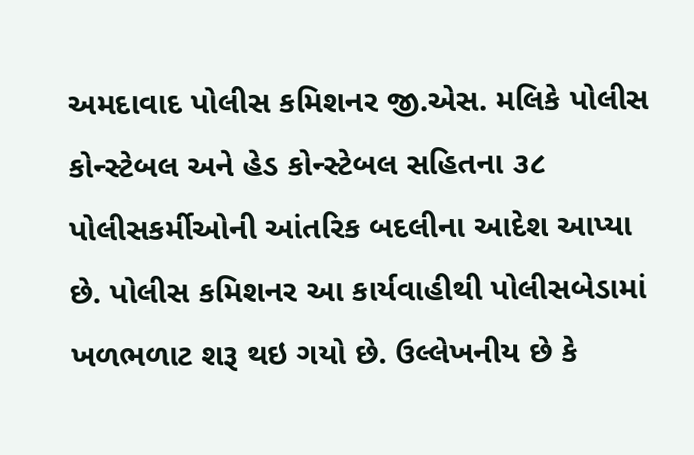અમદાવાદ પોલીસ કમિશનર જી.એસ. મલિકે પોલીસ કોન્સ્ટેબલ અને હેડ કોન્સ્ટેબલ સહિતના ૩૮ પોલીસકર્મીઓની આંતરિક બદલીના આદેશ આપ્યા છે. પોલીસ કમિશનર આ કાર્યવાહીથી પોલીસબેડામાં ખળભળાટ શરૂ થઇ ગયો છે. ઉલ્લેખનીય છે કે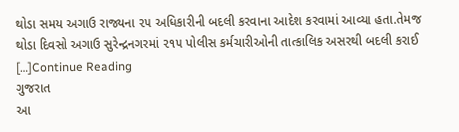થોડા સમય અગાઉ રાજ્યના ૨૫ અધિકારીની બદલી કરવાના આદેશ કરવામાં આવ્યા હતા.તેમજ થોડા દિવસો અગાઉ સુરેન્દ્રનગરમાં ૨૧૫ પોલીસ કર્મચારીઓની તાત્કાલિક અસરથી બદલી કરાઈ […]Continue Reading
ગુજરાત
આ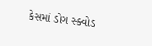કેસમાં ડોગ સ્ક્વોડ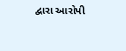દ્વારા આરોપી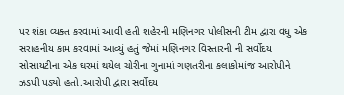પર શંકા વ્યક્ત કરવામાં આવી હતી શહેરની મણિનગર પોલીસની ટીમ દ્વારા વધુ એક સરાહનીય કામ કરવામાં આવ્યું હતું જેમાં મણિનગર વિસ્તારની ની સર્વોદય સોસાયટીના એક ઘરમાં થયેલ ચોરીના ગુનામાં ગણતરીના કલાકોમાંજ આરોપીને ઝડપી પડ્યો હતો.આરોપી દ્વારા સર્વોદય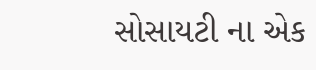સોસાયટી ના એક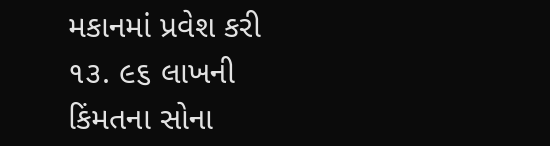મકાનમાં પ્રવેશ કરી ૧૩. ૯૬ લાખની કિંમતના સોના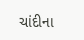ચાંદીના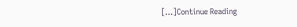[…]Continue Reading